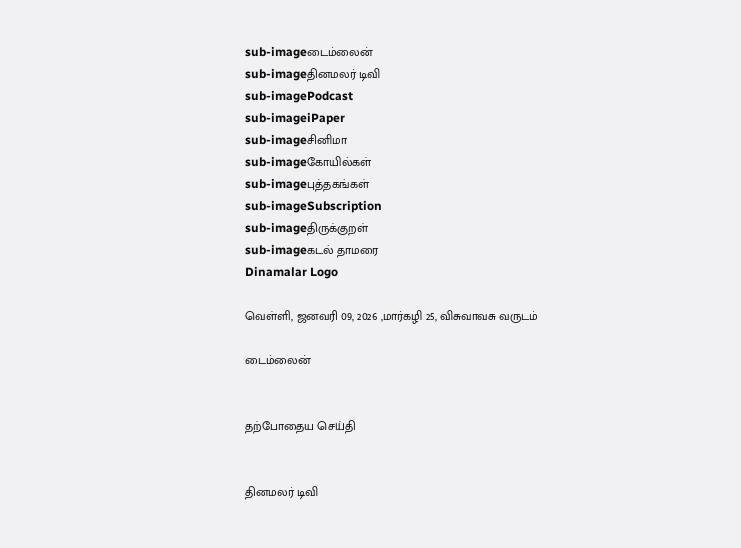sub-imageடைம்லைன்
sub-imageதினமலர் டிவி
sub-imagePodcast
sub-imageiPaper
sub-imageசினிமா
sub-imageகோயில்கள்
sub-imageபுத்தகங்கள்
sub-imageSubscription
sub-imageதிருக்குறள்
sub-imageகடல் தாமரை
Dinamalar Logo

வெள்ளி, ஜனவரி 09, 2026 ,மார்கழி 25, விசுவாவசு வருடம்

டைம்லைன்


தற்போதைய செய்தி


தினமலர் டிவி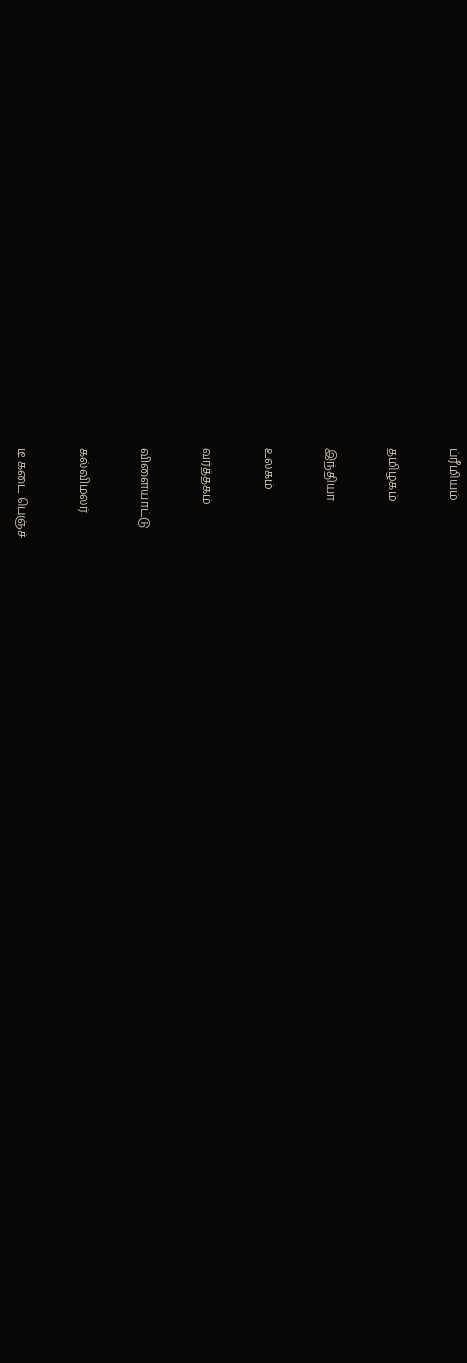ப்ரீமியம்


தமிழகம்


இந்தியா


உலகம்


வர்த்தகம்


விளையாட்டு


கல்விமலர்


டீ கடை பெஞ்ச்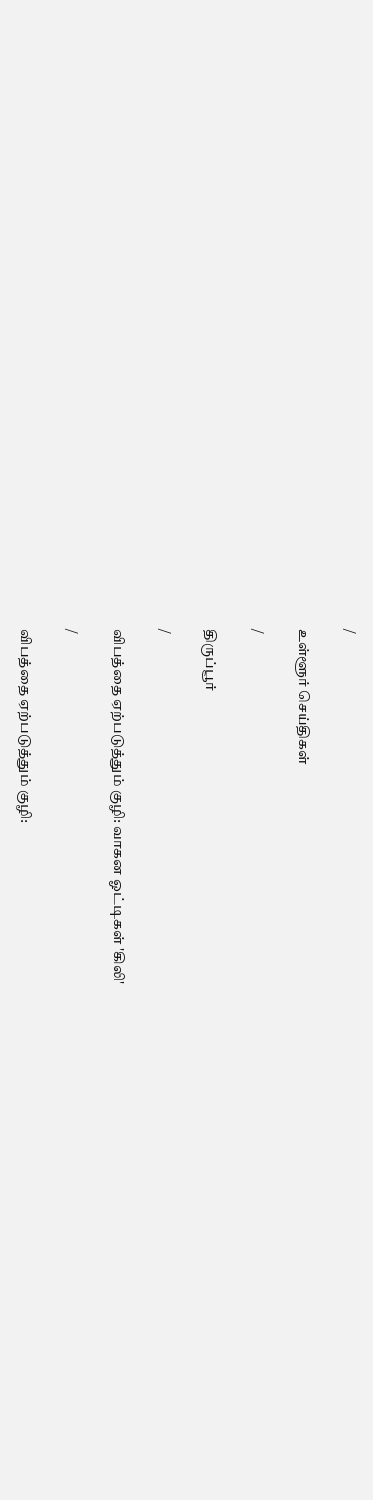/

உள்ளூர் செய்திகள்

/

திருப்பூர்

/

விபத்தை ஏற்படுத்தும் குழி: வாகன ஓட்டிகள் 'கிலி'

/

விபத்தை ஏற்படுத்தும் குழி: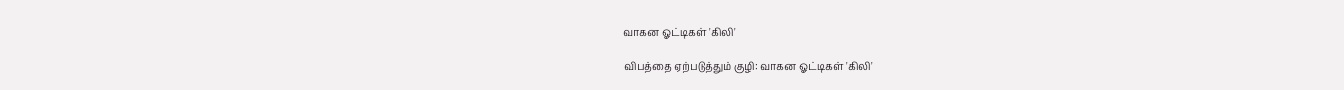வாகன ஓட்டிகள் 'கிலி'

விபத்தை ஏற்படுத்தும் குழி: வாகன ஓட்டிகள் 'கிலி'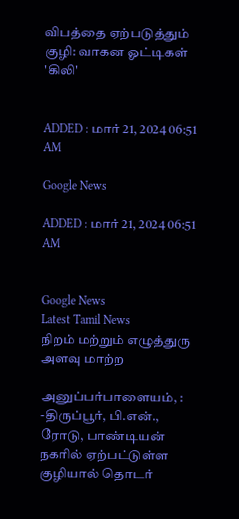விபத்தை ஏற்படுத்தும் குழி: வாகன ஓட்டிகள் 'கிலி'


ADDED : மார் 21, 2024 06:51 AM

Google News

ADDED : மார் 21, 2024 06:51 AM


Google News
Latest Tamil News
நிறம் மற்றும் எழுத்துரு அளவு மாற்ற

அனுப்பர்பாளையம், : -திருப்பூர், பி.என்., ரோடு, பாண்டியன் நகரில் ஏற்பட்டுள்ள குழியால் தொடர்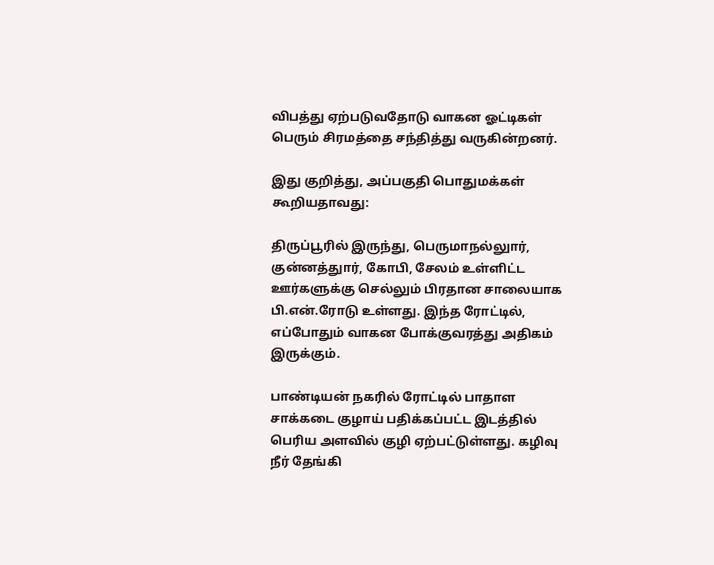விபத்து ஏற்படுவதோடு வாகன ஓட்டிகள் பெரும் சிரமத்தை சந்தித்து வருகின்றனர்.

இது குறித்து, அப்பகுதி பொதுமக்கள் கூறியதாவது:

திருப்பூரில் இருந்து, பெருமாநல்லுார், குன்னத்துார், கோபி, சேலம் உள்ளிட்ட ஊர்களுக்கு செல்லும் பிரதான சாலையாக பி.என்.ரோடு உள்ளது. இந்த ரோட்டில், எப்போதும் வாகன போக்குவரத்து அதிகம் இருக்கும்.

பாண்டியன் நகரில் ரோட்டில் பாதாள சாக்கடை குழாய் பதிக்கப்பட்ட இடத்தில் பெரிய அளவில் குழி ஏற்பட்டுள்ளது. கழிவு நீர் தேங்கி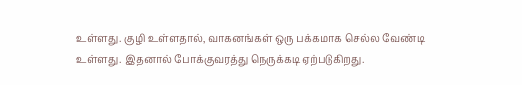உள்ளது. குழி உள்ளதால், வாகனங்கள் ஒரு பக்கமாக செல்ல வேண்டி உள்ளது. இதனால் போக்குவரத்து நெருக்கடி ஏற்படுகிறது.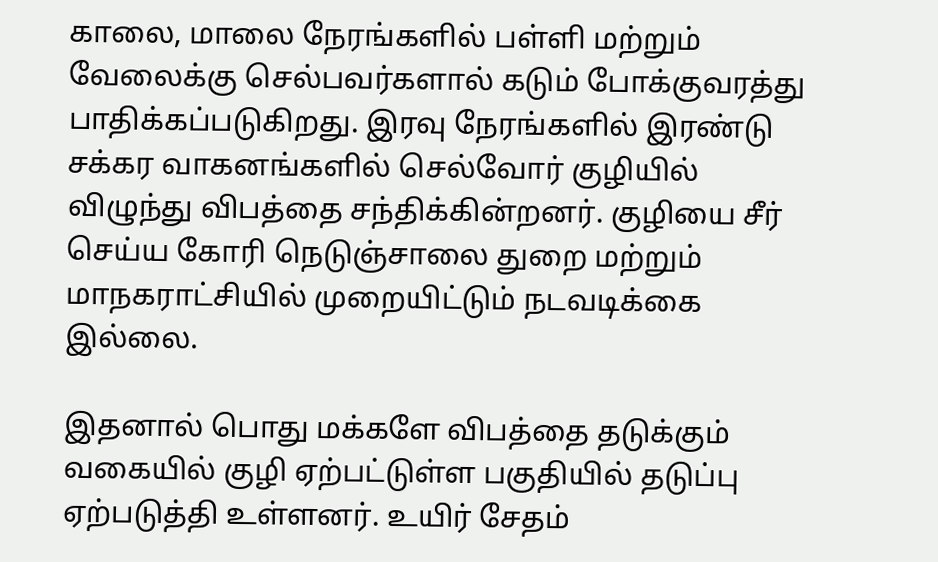காலை, மாலை நேரங்களில் பள்ளி மற்றும் வேலைக்கு செல்பவர்களால் கடும் போக்குவரத்து பாதிக்கப்படுகிறது. இரவு நேரங்களில் இரண்டு சக்கர வாகனங்களில் செல்வோர் குழியில் விழுந்து விபத்தை சந்திக்கின்றனர். குழியை சீர் செய்ய கோரி நெடுஞ்சாலை துறை மற்றும் மாநகராட்சியில் முறையிட்டும் நடவடிக்கை இல்லை.

இதனால் பொது மக்களே விபத்தை தடுக்கும் வகையில் குழி ஏற்பட்டுள்ள பகுதியில் தடுப்பு ஏற்படுத்தி உள்ளனர். உயிர் சேதம்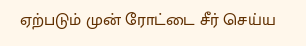ஏற்படும் முன் ரோட்டை சீர் செய்ய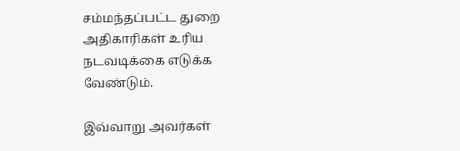சம்மந்தப்பட்ட துறை அதிகாரிகள் உரிய நடவடிக்கை எடுக்க வேண்டும்.

இவ்வாறு அவர்கள்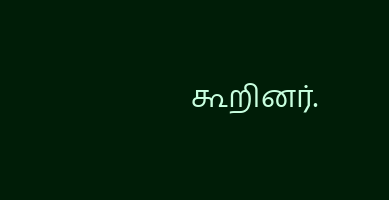கூறினர்.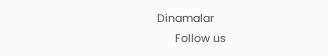Dinamalar
      Follow us